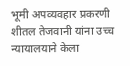भूमी अपव्यवहार प्रकरणी शीतल तेजवानी यांना उच्च न्यायालयाने केला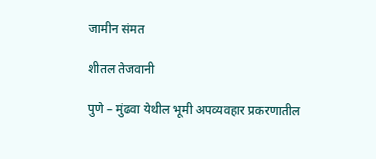जामीन संमत

शीतल तेजवानी

पुणे – मुंढवा येथील भूमी अपव्यवहार प्रकरणातील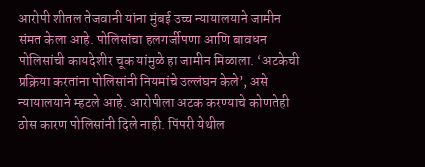आरोपी शीतल तेजवानी यांना मुंबई उच्च न्यायालयाने जामीन संमत केला आहे. पोलिसांचा हलगर्जीपणा आणि बावधन पोलिसांची कायदेशीर चूक यांमुळे हा जामीन मिळाला. ‘अटकेची प्रक्रिया करतांना पोलिसांनी नियमांचे उल्लंघन केले’, असे न्यायालयाने म्हटले आहे. आरोपीला अटक करण्याचे कोणतेही ठोस कारण पोलिसांनी दिले नाही. पिंपरी येथील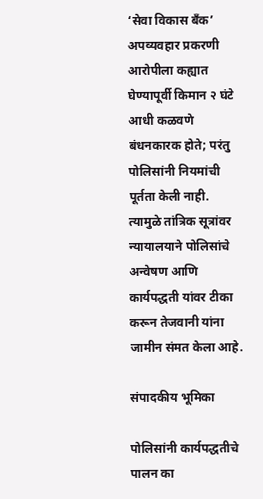‘सेवा विकास बँक’ अपव्यवहार प्रकरणी आरोपीला कह्यात घेण्यापूर्वी किमान २ घंटे आधी कळवणे बंधनकारक होते; परंतु पोलिसांनी नियमांची पूर्तता केली नाही. त्यामुळे तांत्रिक सूत्रांवर न्यायालयाने पोलिसांचे अन्वेषण आणि कार्यपद्धती यांवर टीका करून तेजवानी यांना जामीन संमत केला आहे.

संपादकीय भूमिका

पोलिसांनी कार्यपद्धतीचे पालन का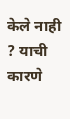केले नाही ? याची कारणे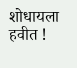शोधायला हवीत !